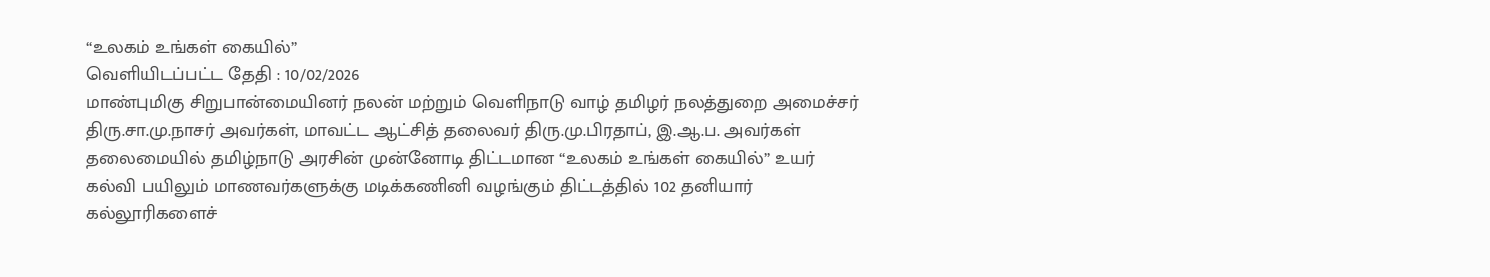“உலகம் உங்கள் கையில்”
வெளியிடப்பட்ட தேதி : 10/02/2026
மாண்புமிகு சிறுபான்மையினர் நலன் மற்றும் வெளிநாடு வாழ் தமிழர் நலத்துறை அமைச்சர் திரு.சா.மு.நாசர் அவர்கள், மாவட்ட ஆட்சித் தலைவர் திரு.மு.பிரதாப், இ.ஆ.ப. அவர்கள் தலைமையில் தமிழ்நாடு அரசின் முன்னோடி திட்டமான “உலகம் உங்கள் கையில்” உயர் கல்வி பயிலும் மாணவர்களுக்கு மடிக்கணினி வழங்கும் திட்டத்தில் 102 தனியார் கல்லூரிகளைச்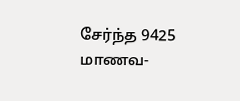சேர்ந்த 9425 மாணவ-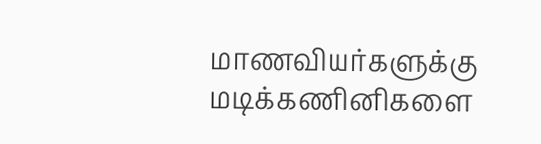மாணவியர்களுக்கு மடிக்கணினிகளை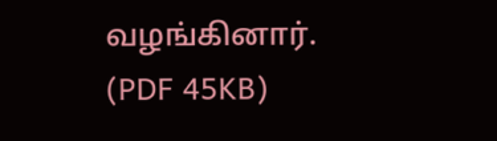வழங்கினார். (PDF 45KB)